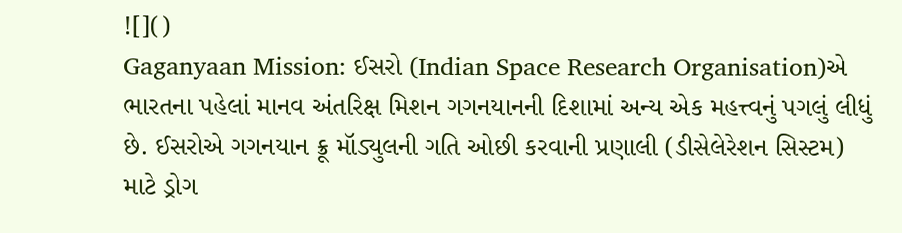![]()
Gaganyaan Mission: ઈસરો (Indian Space Research Organisation)એ ભારતના પહેલાં માનવ અંતરિક્ષ મિશન ગગનયાનની દિશામાં અન્ય એક મહત્ત્વનું પગલું લીધું છે. ઈસરોએ ગગનયાન ક્રૂ મૉડ્યુલની ગતિ ઓછી કરવાની પ્રણાલી (ડીસેલેરેશન સિસ્ટમ) માટે ડ્રોગ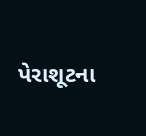પેરાશૂટના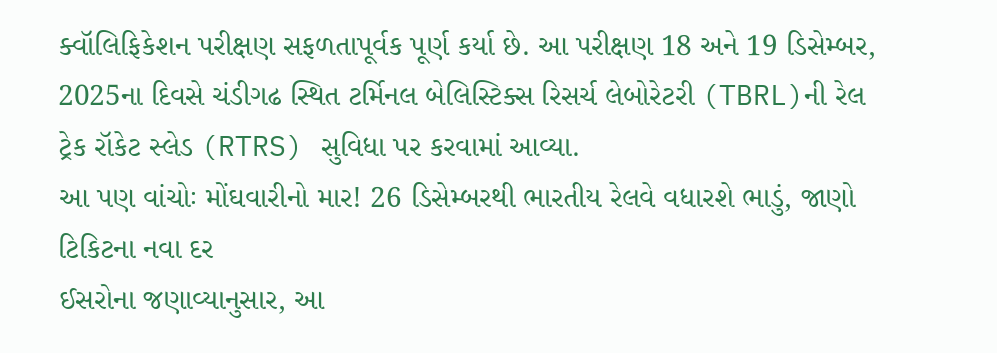ક્વૉલિફિકેશન પરીક્ષણ સફળતાપૂર્વક પૂર્ણ કર્યા છે. આ પરીક્ષણ 18 અને 19 ડિસેમ્બર, 2025ના દિવસે ચંડીગઢ સ્થિત ટર્મિનલ બેલિસ્ટિક્સ રિસર્ચ લેબોરેટરી (TBRL)ની રેલ ટ્રેક રૉકેટ સ્લેડ (RTRS) સુવિધા પર કરવામાં આવ્યા.
આ પણ વાંચોઃ મોંઘવારીનો માર! 26 ડિસેમ્બરથી ભારતીય રેલવે વધારશે ભાડું, જાણો ટિકિટના નવા દર
ઈસરોના જણાવ્યાનુસાર, આ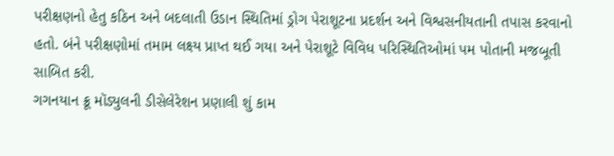પરીક્ષણનો હેતુ કઠિન અને બદલાતી ઉડાન સ્થિતિમાં ડ્રોગ પેરાશૂટના પ્રદર્શન અને વિશ્વસનીયતાની તપાસ કરવાનો હતો. બંને પરીક્ષણોમાં તમામ લક્ષ્ય પ્રાપ્ત થઈ ગયા અને પેરાશૂટે વિવિધ પરિસ્થિતિઓમાં પમ પોતાની મજબૂતી સાબિત કરી.
ગગનયાન ક્રૂ મૉડ્યુલની ડીસેલેરેશન પ્રણાલી શું કામ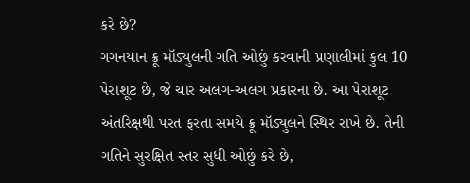કરે છે?
ગગનયાન ક્રૂ મૉડ્યુલની ગતિ ઓછું કરવાની પ્રણાલીમાં કુલ 10 પેરાશૂટ છે, જે ચાર અલગ-અલગ પ્રકારના છે. આ પેરાશૂટ અંતરિક્ષથી પરત ફરતા સમયે ક્રૂ મૉડ્યુલને સ્થિર રાખે છે. તેની ગતિને સુરક્ષિત સ્તર સુધી ઓછું કરે છે,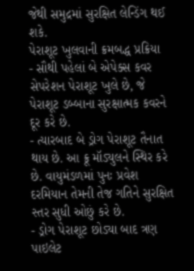જેથી સમુદ્રમાં સુરક્ષિત લેન્ડિંગ થઈ શકે.
પેરાશૂટ ખુલવાની ક્રમબદ્ધ પ્રક્રિયા
- સૌથી પહેલાં બે એપેક્સ કવર સેપરેશન પેરાશૂટ ખુલે છે, જે પેરાશૂટ ડબ્બાના સુરક્ષાત્મક કવરને દૂર કરે છે.
- ત્યારબાદ બે ડ્રોગ પેરાશૂટ તૈનાત થાય છે. આ ક્રૂ મૉડ્યુલને સ્થિર કરે છે. વાયુમંડળમાં પુનઃ પ્રવેશ દરમિયાન તેમની તેજ ગતિને સુરક્ષિત સ્તર સુધી ઓછું કરે છે.
- ડ્રોગ પેરાશૂટ છોડ્યા બાદ ત્રણ પાઇલેટ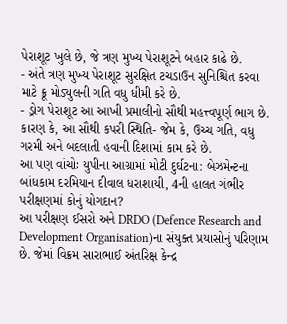પેરાશૂટ ખુલે છે, જે ત્રણ મુખ્ય પેરાશૂટને બહાર કાઢે છે.
- અંતે ત્રણ મુખ્ય પેરાશૂટ સુરક્ષિત ટચડાઉન સુનિશ્ચિત કરવા માટે ક્રૂ મોડ્યુલની ગતિ વધુ ધીમી કરે છે.
- ડ્રોગ પેરાશૂટ આ આખી પ્રમાલીનો સૌથી મહત્ત્વપૂર્ણ ભાગ છે. કારણ કે, આ સૌથી કપરી સ્થિતિ- જેમ કે, ઉચ્ચ ગતિ, વધુ ગરમી અને બદલાતી હવાની દિશામાં કામ કરે છે.
આ પણ વાંચોઃ યુપીના આગ્રામાં મોટી દુર્ઘટના: બેઝમેન્ટના બાંધકામ દરમિયાન દીવાલ ધરાશાયી, 4ની હાલત ગંભીર
પરીક્ષણમાં કોનું યોગદાન?
આ પરીક્ષણ ઈસરો અને DRDO (Defence Research and Development Organisation)ના સંયુક્ત પ્રયાસોનું પરિણામ છે. જેમાં વિક્રમ સારાભાઈ અંતરિક્ષ કેન્દ્ર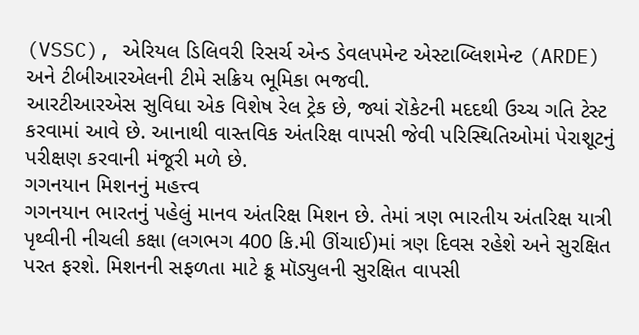(VSSC), એરિયલ ડિલિવરી રિસર્ચ એન્ડ ડેવલપમેન્ટ એસ્ટાબ્લિશમેન્ટ (ARDE) અને ટીબીઆરએલની ટીમે સક્રિય ભૂમિકા ભજવી.
આરટીઆરએસ સુવિધા એક વિશેષ રેલ ટ્રેક છે, જ્યાં રૉકેટની મદદથી ઉચ્ચ ગતિ ટેસ્ટ કરવામાં આવે છે. આનાથી વાસ્તવિક અંતરિક્ષ વાપસી જેવી પરિસ્થિતિઓમાં પેરાશૂટનું પરીક્ષણ કરવાની મંજૂરી મળે છે.
ગગનયાન મિશનનું મહત્ત્વ
ગગનયાન ભારતનું પહેલું માનવ અંતરિક્ષ મિશન છે. તેમાં ત્રણ ભારતીય અંતરિક્ષ યાત્રી પૃથ્વીની નીચલી કક્ષા (લગભગ 400 કિ.મી ઊંચાઈ)માં ત્રણ દિવસ રહેશે અને સુરક્ષિત પરત ફરશે. મિશનની સફળતા માટે ક્રૂ મૉડ્યુલની સુરક્ષિત વાપસી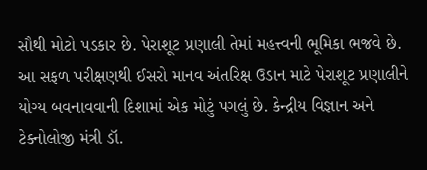સૌથી મોટો પડકાર છે. પેરાશૂટ પ્રણાલી તેમાં મહત્ત્વની ભૂમિકા ભજવે છે.
આ સફળ પરીક્ષણથી ઈસરો માનવ અંતરિક્ષ ઉડાન માટે પેરાશૂટ પ્રણાલીને યોગ્ય બવનાવવાની દિશામાં એક મોટું પગલું છે. કેન્દ્રીય વિજ્ઞાન અને ટેક્નોલોજી મંત્રી ડૉ.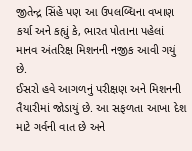જીતેન્દ્ર સિંહે પણ આ ઉપલબ્ધિના વખાણ કર્યા અને કહ્યું કે, ભારત પોતાના પહેલાં માનવ અંતરિક્ષ મિશનની નજીક આવી ગયું છે.
ઈસરો હવે આગળનું પરીક્ષણ અને મિશનની તૈયારીમાં જોડાયું છે. આ સફળતા આખા દેશ માટે ગર્વની વાત છે અને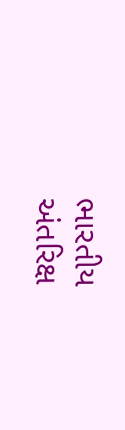ભારતીય અંતરિક્ષ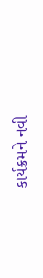કાર્યક્રમને નવી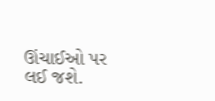ઊંચાઈઓ પર લઈ જશે.